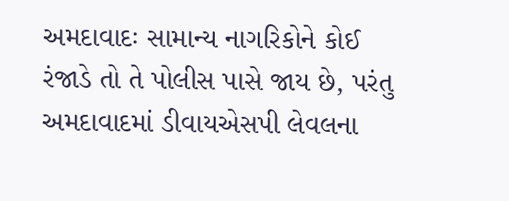અમદાવાદઃ સામાન્ય નાગરિકોને કોઈ રંજાડે તો તે પોલીસ પાસે જાય છે, પરંતુ અમદાવાદમાં ડીવાયએસપી લેવલના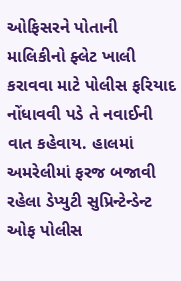ઓફિસરને પોતાની માલિકીનો ફ્લેટ ખાલી કરાવવા માટે પોલીસ ફરિયાદ નોંધાવવી પડે તે નવાઈની વાત કહેવાય. હાલમાં અમરેલીમાં ફરજ બજાવી રહેલા ડેપ્યુટી સુપ્રિન્ટેન્ડેન્ટ ઓફ પોલીસ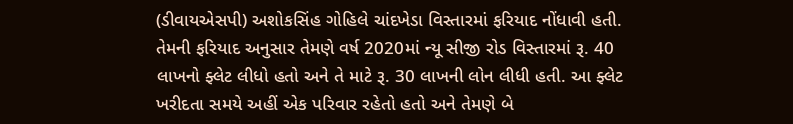(ડીવાયએસપી) અશોકસિંહ ગોહિલે ચાંદખેડા વિસ્તારમાં ફરિયાદ નોંધાવી હતી.
તેમની ફરિયાદ અનુસાર તેમણે વર્ષ 2020માં ન્યૂ સીજી રોડ વિસ્તારમાં રૂ. 40 લાખનો ફ્લેટ લીધો હતો અને તે માટે રૂ. 30 લાખની લોન લીધી હતી. આ ફ્લેટ ખરીદતા સમયે અહીં એક પરિવાર રહેતો હતો અને તેમણે બે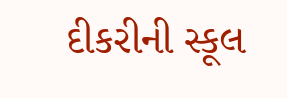દીકરીની સ્કૂલ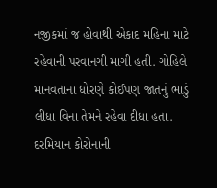નજીકમાં જ હોવાથી એકાદ મહિના માટે રહેવાની પરવાનગી માગી હતી. ગોહિલે માનવતાના ધોરણે કોઈપણ જાતનું ભાડું લીધા વિના તેમને રહેવા દીધા હતા. દરમિયાન કોરોનાની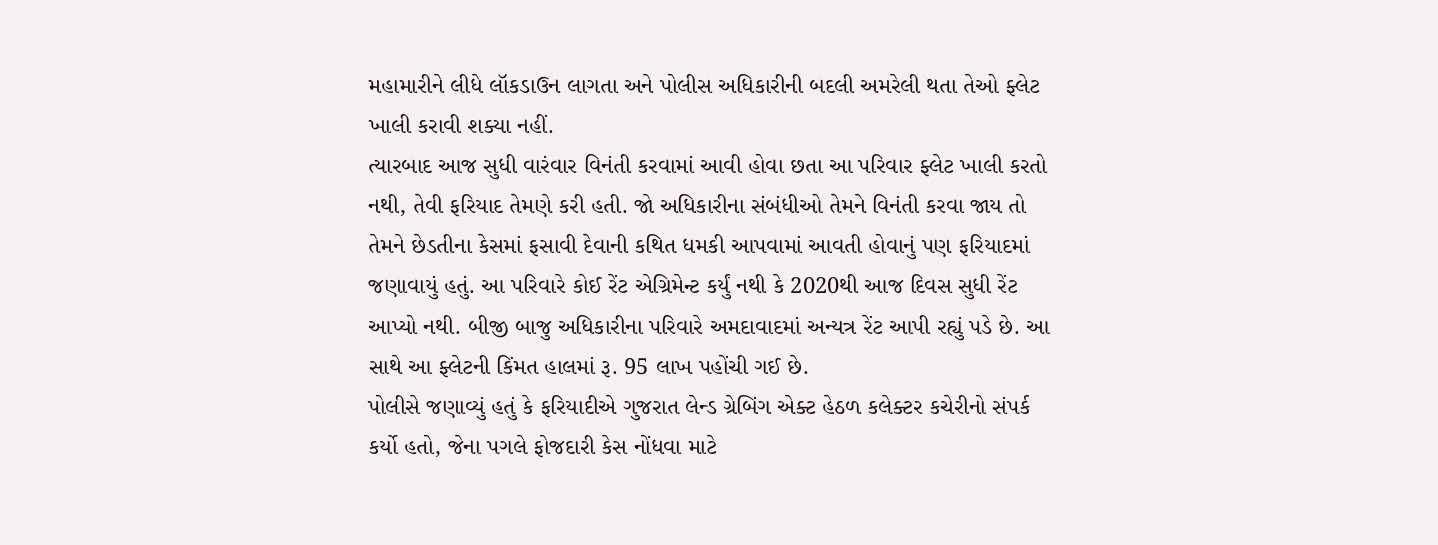મહામારીને લીધે લૉકડાઉન લાગતા અને પોલીસ અધિકારીની બદલી અમરેલી થતા તેઓ ફ્લેટ ખાલી કરાવી શક્યા નહીં.
ત્યારબાદ આજ સુધી વારંવાર વિનંતી કરવામાં આવી હોવા છતા આ પરિવાર ફ્લેટ ખાલી કરતો નથી, તેવી ફરિયાદ તેમણે કરી હતી. જો અધિકારીના સંબંધીઓ તેમને વિનંતી કરવા જાય તો તેમને છેડતીના કેસમાં ફસાવી દેવાની કથિત ધમકી આપવામાં આવતી હોવાનું પણ ફરિયાદમાં જણાવાયું હતું. આ પરિવારે કોઈ રેંટ એગ્રિમેન્ટ કર્યું નથી કે 2020થી આજ દિવસ સુધી રેંટ આપ્યો નથી. બીજી બાજુ અધિકારીના પરિવારે અમદાવાદમાં અન્યત્ર રેંટ આપી રહ્યું પડે છે. આ સાથે આ ફ્લેટની કિંમત હાલમાં રૂ. 95 લાખ પહોંચી ગઈ છે.
પોલીસે જણાવ્યું હતું કે ફરિયાદીએ ગુજરાત લેન્ડ ગ્રેબિંગ એક્ટ હેઠળ કલેક્ટર કચેરીનો સંપર્ક કર્યો હતો, જેના પગલે ફોજદારી કેસ નોંધવા માટે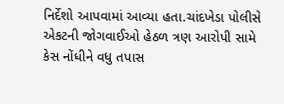નિર્દેશો આપવામાં આવ્યા હતા.ચાંદખેડા પોલીસે એકટની જોગવાઈઓ હેઠળ ત્રણ આરોપી સામે કેસ નોંધીને વધુ તપાસ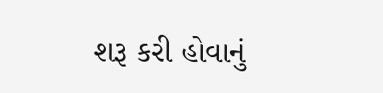શરૂ કરી હોવાનું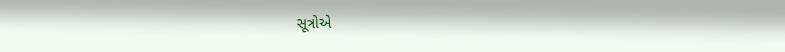સૂત્રોએ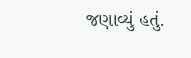જણાવ્યું હતું.